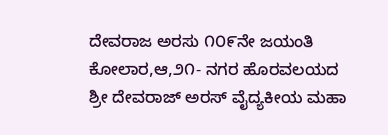ದೇವರಾಜ ಅರಸು ೧೦೯ನೇ ಜಯಂತಿ
ಕೋಲಾರ,ಆ,೨೧- ನಗರ ಹೊರವಲಯದ ಶ್ರೀ ದೇವರಾಜ್ ಅರಸ್ ವೈದ್ಯಕೀಯ ಮಹಾ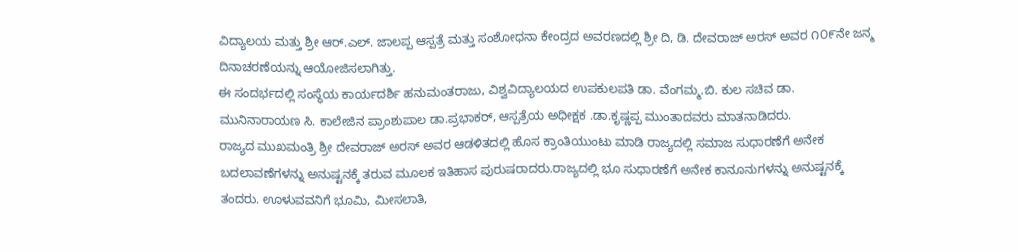ವಿದ್ಯಾಲಯ ಮತ್ತು ಶ್ರೀ ಆರ್.ಎಲ್. ಜಾಲಪ್ಪ ಆಸ್ಪತ್ರೆ ಮತ್ತು ಸಂಶೋಧನಾ ಕೇಂದ್ರದ ಅವರಣದಲ್ಲಿ ಶ್ರೀ ದಿ, ಡಿ. ದೇವರಾಜ್ ಅರಸ್ ಅವರ ೧೦೯ನೇ ಜನ್ಮ ದಿನಾಚರಣೆಯನ್ನು ಆಯೋಜಿಸಲಾಗಿತ್ತು.
ಈ ಸಂದರ್ಭದಲ್ಲಿ ಸಂಸ್ಥೆಯ ಕಾರ್ಯದರ್ಶಿ ಹನುಮಂತರಾಜು, ವಿಶ್ವವಿದ್ಯಾಲಯದ ಉಪಕುಲಪತಿ ಡಾ. ವೆಂಗಮ್ಮ.ಬಿ. ಕುಲ ಸಚಿವ ಡಾ. ಮುನಿನಾರಾಯಣ ಸಿ. ಕಾಲೇಜಿನ ಪ್ರಾಂಶುಪಾಲ ಡಾ.ಪ್ರಭಾಕರ್, ಆಸ್ಪತ್ರೆಯ ಅಧೀಕ್ಷಕ .ಡಾ.ಕೃಷ್ಣಪ್ಪ ಮುಂತಾದವರು ಮಾತನಾಡಿದರು.
ರಾಜ್ಯದ ಮುಖಮಂತ್ರಿ ಶ್ರೀ ದೇವರಾಜ್ ಅರಸ್ ಅವರ ಆಡಳಿತದಲ್ಲಿ ಹೊಸ ಕ್ರಾಂತಿಯುಂಟು ಮಾಡಿ ರಾಜ್ಯದಲ್ಲಿ ಸಮಾಜ ಸುಧಾರಣೆಗೆ ಅನೇಕ ಬದಲಾವಣೆಗಳನ್ನು ಅನುಷ್ಟನಕ್ಕೆ ತರುವ ಮೂಲಕ ಇತಿಹಾಸ ಪುರುಷರಾದರು.ರಾಜ್ಯದಲ್ಲಿ ಭೂ ಸುಧಾರಣೆಗೆ ಅನೇಕ ಕಾನೂನುಗಳನ್ನು ಅನುಷ್ಟನಕ್ಕೆ ತಂದರು. ಊಳುವವನಿಗೆ ಭೂಮಿ, ಮೀಸಲಾತಿ,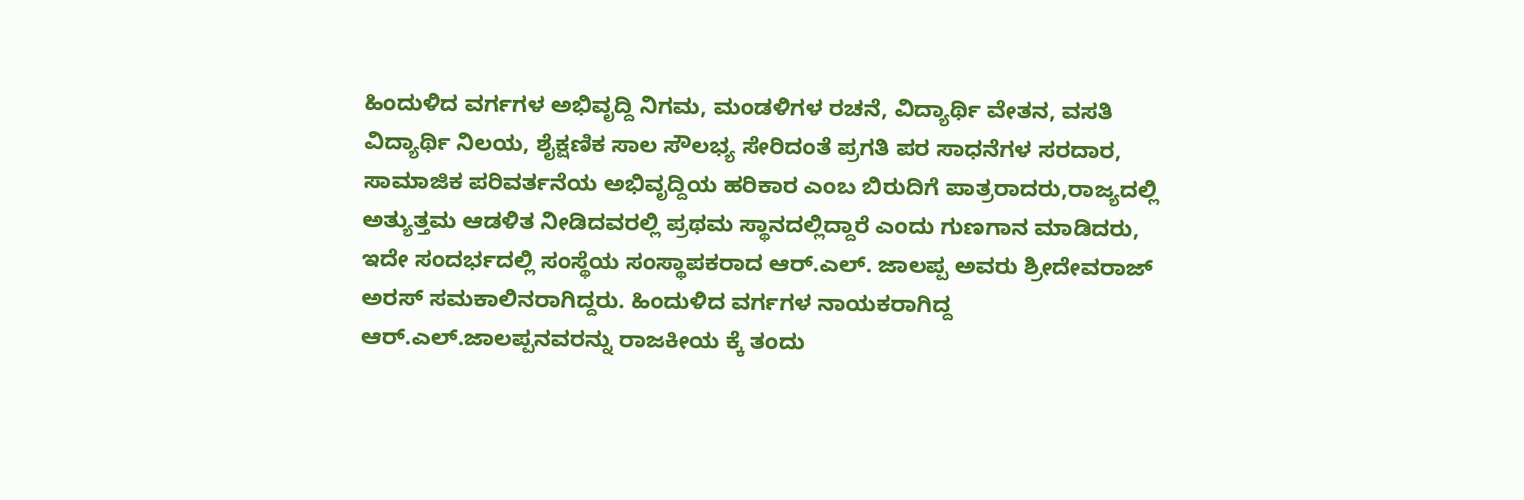ಹಿಂದುಳಿದ ವರ್ಗಗಳ ಅಭಿವೃದ್ದಿ ನಿಗಮ, ಮಂಡಳಿಗಳ ರಚನೆ, ವಿದ್ಯಾರ್ಥಿ ವೇತನ, ವಸತಿ ವಿದ್ಯಾರ್ಥಿ ನಿಲಯ, ಶೈಕ್ಷಣಿಕ ಸಾಲ ಸೌಲಭ್ಯ ಸೇರಿದಂತೆ ಪ್ರಗತಿ ಪರ ಸಾಧನೆಗಳ ಸರದಾರ, ಸಾಮಾಜಿಕ ಪರಿವರ್ತನೆಯ ಅಭಿವೃದ್ದಿಯ ಹರಿಕಾರ ಎಂಬ ಬಿರುದಿಗೆ ಪಾತ್ರರಾದರು,ರಾಜ್ಯದಲ್ಲಿ ಅತ್ಯುತ್ತಮ ಆಡಳಿತ ನೀಡಿದವರಲ್ಲಿ ಪ್ರಥಮ ಸ್ಥಾನದಲ್ಲಿದ್ದಾರೆ ಎಂದು ಗುಣಗಾನ ಮಾಡಿದರು,
ಇದೇ ಸಂದರ್ಭದಲ್ಲಿ ಸಂಸ್ಥೆಯ ಸಂಸ್ಥಾಪಕರಾದ ಆರ್.ಎಲ್. ಜಾಲಪ್ಪ ಅವರು ಶ್ರೀದೇವರಾಜ್ ಅರಸ್ ಸಮಕಾಲಿನರಾಗಿದ್ದರು. ಹಿಂದುಳಿದ ವರ್ಗಗಳ ನಾಯಕರಾಗಿದ್ದ ಆರ್.ಎಲ್.ಜಾಲಪ್ಪನವರನ್ನು ರಾಜಕೀಯ ಕ್ಕೆ ತಂದು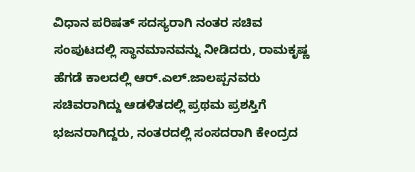ವಿಧಾನ ಪರಿಷತ್ ಸದಸ್ಯರಾಗಿ ನಂತರ ಸಚಿವ ಸಂಪುಟದಲ್ಲಿ ಸ್ಥಾನಮಾನವನ್ನು ನೀಡಿದರು, ರಾಮಕೃಷ್ಣ ಹೆಗಡೆ ಕಾಲದಲ್ಲಿ ಆರ್.ಎಲ್.ಜಾಲಪ್ಪನವರು ಸಚಿವರಾಗಿದ್ದು ಆಡಳಿತದಲ್ಲಿ ಪ್ರಥಮ ಪ್ರಶಸ್ತಿಗೆ ಭಜನರಾಗಿದ್ದರು, ನಂತರದಲ್ಲಿ ಸಂಸದರಾಗಿ ಕೇಂದ್ರದ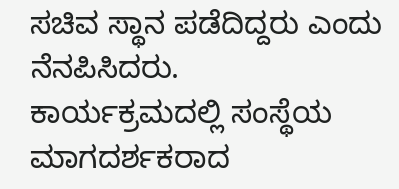ಸಚಿವ ಸ್ಥಾನ ಪಡೆದಿದ್ದರು ಎಂದು ನೆನಪಿಸಿದರು.
ಕಾರ್ಯಕ್ರಮದಲ್ಲಿ ಸಂಸ್ಥೆಯ ಮಾಗದರ್ಶಕರಾದ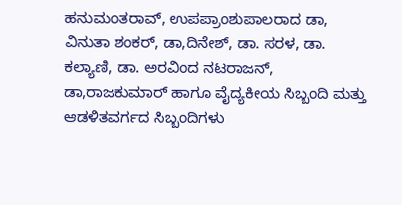ಹನುಮಂತರಾವ್, ಉಪಪ್ರಾಂಶುಪಾಲರಾದ ಡಾ, ವಿನುತಾ ಶಂಕರ್, ಡಾ,ದಿನೇಶ್, ಡಾ. ಸರಳ, ಡಾ. ಕಲ್ಯಾಣಿ, ಡಾ. ಅರವಿಂದ ನಟರಾಜನ್, ಡಾ,ರಾಜಕುಮಾರ್ ಹಾಗೂ ವೈದ್ಯಕೀಯ ಸಿಬ್ಬಂದಿ ಮತ್ತು ಆಡಳಿತವರ್ಗದ ಸಿಬ್ಬಂದಿಗಳು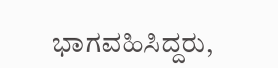ಭಾಗವಹಿಸಿದ್ದರು,